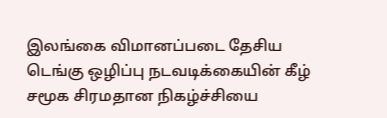இலங்கை விமானப்படை தேசிய டெங்கு ஒழிப்பு நடவடிக்கையின் கீழ் சமூக சிரமதான நிகழ்ச்சியை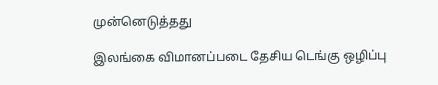முன்னெடுத்தது

இலங்கை விமானப்படை தேசிய டெங்கு ஒழிப்பு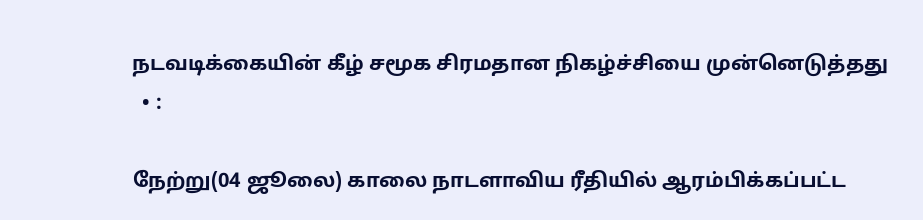நடவடிக்கையின் கீழ் சமூக சிரமதான நிகழ்ச்சியை முன்னெடுத்தது
  • :

நேற்று(04 ஜூலை) காலை நாடளாவிய ரீதியில் ஆரம்பிக்கப்பட்ட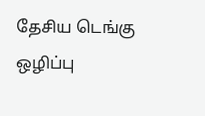தேசிய டெங்கு ஒழிப்பு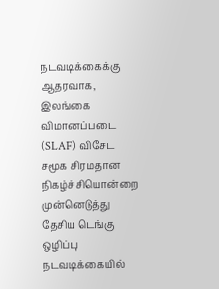நடவடிக்கைக்கு ஆதரவாக, இலங்கை விமானப்படை (SLAF) விசேட சமூக சிரமதான நிகழ்ச்சியொன்றை முன்னெடுத்து தேசிய டெங்கு ஒழிப்பு நடவடிக்கையில்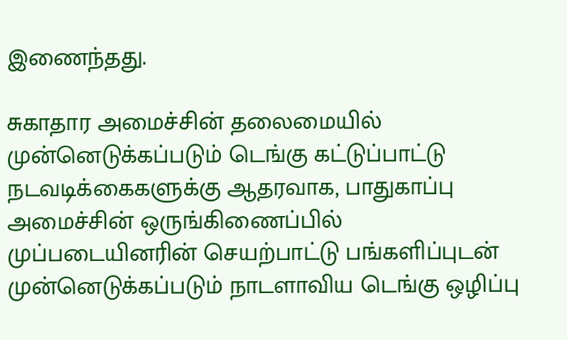இணைந்தது.

சுகாதார அமைச்சின் தலைமையில் முன்னெடுக்கப்படும் டெங்கு கட்டுப்பாட்டு நடவடிக்கைகளுக்கு ஆதரவாக, பாதுகாப்பு அமைச்சின் ஒருங்கிணைப்பில் முப்படையினரின் செயற்பாட்டு பங்களிப்புடன் முன்னெடுக்கப்படும் நாடளாவிய டெங்கு ஒழிப்பு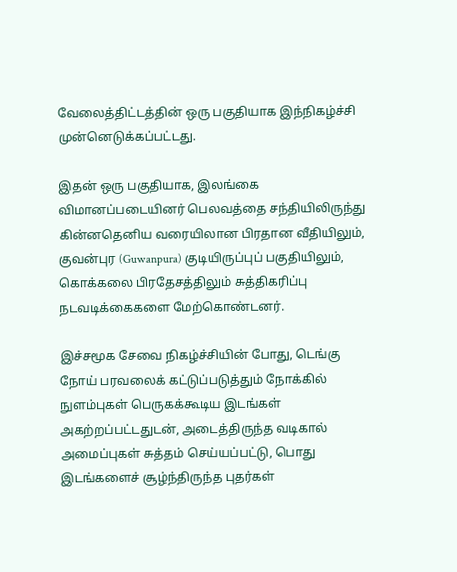வேலைத்திட்டத்தின் ஒரு பகுதியாக இந்நிகழ்ச்சி முன்னெடுக்கப்பட்டது.

இதன் ஒரு பகுதியாக, இலங்கை விமானப்படையினர் பெலவத்தை சந்தியிலிருந்து கின்னதெனிய வரையிலான பிரதான வீதியிலும், குவன்புர (Guwanpura) குடியிருப்புப் பகுதியிலும், கொக்கலை பிரதேசத்திலும் சுத்திகரிப்பு நடவடிக்கைகளை மேற்கொண்டனர்.

இச்சமூக சேவை நிகழ்ச்சியின் போது, டெங்கு நோய் பரவலைக் கட்டுப்படுத்தும் நோக்கில் நுளம்புகள் பெருகக்கூடிய இடங்கள் அகற்றப்பட்டதுடன், அடைத்திருந்த வடிகால் அமைப்புகள் சுத்தம் செய்யப்பட்டு, பொது இடங்களைச் சூழ்ந்திருந்த புதர்கள்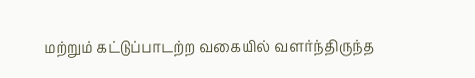மற்றும் கட்டுப்பாடற்ற வகையில் வளர்ந்திருந்த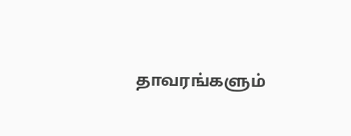தாவரங்களும்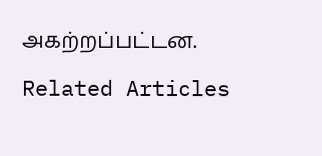அகற்றப்பட்டன.

Related Articles